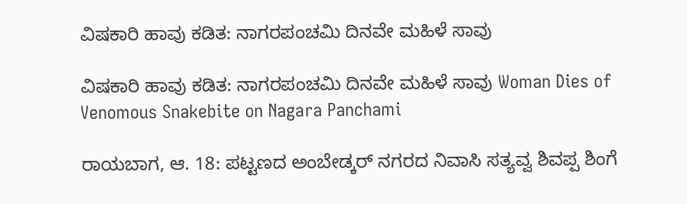ವಿಷಕಾರಿ ಹಾವು ಕಡಿತ: ನಾಗರಪಂಚಮಿ ದಿನವೇ ಮಹಿಳೆ ಸಾವು

ವಿಷಕಾರಿ ಹಾವು ಕಡಿತ: ನಾಗರಪಂಚಮಿ ದಿನವೇ ಮಹಿಳೆ ಸಾವು Woman Dies of Venomous Snakebite on Nagara Panchami

ರಾಯಬಾಗ, ಆ. 18: ಪಟ್ಟಣದ ಅಂಬೇಡ್ಕರ್ ನಗರದ ನಿವಾಸಿ ಸತ್ಯವ್ವ ಶಿವಪ್ಪ ಶಿಂಗೆ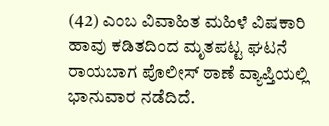(42) ಎಂಬ ವಿವಾಹಿತ ಮಹಿಳೆ ವಿಷಕಾರಿ ಹಾವು ಕಡಿತದಿಂದ ಮೃತಪಟ್ಟ ಘಟನೆ ರಾಯಬಾಗ ಪೊಲೀಸ್ ಠಾಣೆ ವ್ಯಾಪ್ತಿಯಲ್ಲಿ ಭಾನುವಾರ ನಡೆದಿದೆ.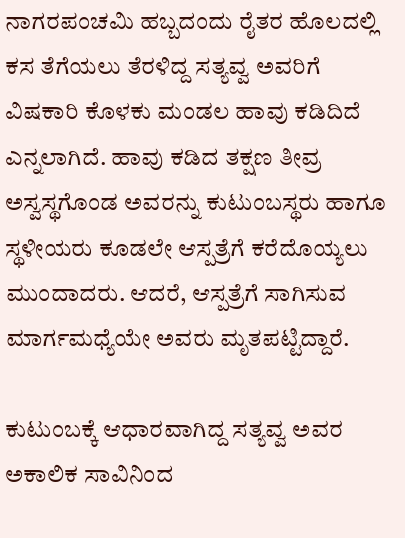ನಾಗರಪಂಚಮಿ ಹಬ್ಬದಂದು ರೈತರ ಹೊಲದಲ್ಲಿ ಕಸ ತೆಗೆಯಲು ತೆರಳಿದ್ದ ಸತ್ಯವ್ವ ಅವರಿಗೆ ವಿಷಕಾರಿ ಕೊಳಕು ಮಂಡಲ ಹಾವು ಕಡಿದಿದೆ ಎನ್ನಲಾಗಿದೆ. ಹಾವು ಕಡಿದ ತಕ್ಷಣ ತೀವ್ರ ಅಸ್ವಸ್ಥಗೊಂಡ ಅವರನ್ನು ಕುಟುಂಬಸ್ಥರು ಹಾಗೂ ಸ್ಥಳೀಯರು ಕೂಡಲೇ ಆಸ್ಪತ್ರೆಗೆ ಕರೆದೊಯ್ಯಲು ಮುಂದಾದರು. ಆದರೆ, ಆಸ್ಪತ್ರೆಗೆ ಸಾಗಿಸುವ ಮಾರ್ಗಮಧ್ಯೆಯೇ ಅವರು ಮೃತಪಟ್ಟಿದ್ದಾರೆ.

ಕುಟುಂಬಕ್ಕೆ ಆಧಾರವಾಗಿದ್ದ ಸತ್ಯವ್ವ ಅವರ ಅಕಾಲಿಕ ಸಾವಿನಿಂದ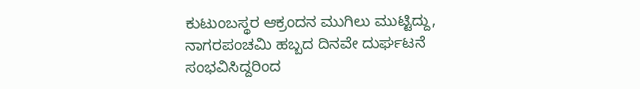ಕುಟುಂಬಸ್ಥರ ಆಕ್ರಂದನ ಮುಗಿಲು ಮುಟ್ಟಿದ್ದು, ನಾಗರಪಂಚಮಿ ಹಬ್ಬದ ದಿನವೇ ದುರ್ಘಟನೆ ಸಂಭವಿಸಿದ್ದರಿಂದ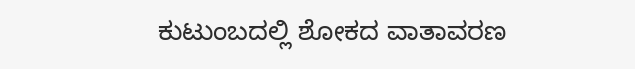ಕುಟುಂಬದಲ್ಲಿ ಶೋಕದ ವಾತಾವರಣ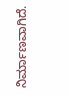ನಿರ್ಮಾಣವಾಗಿದೆ.